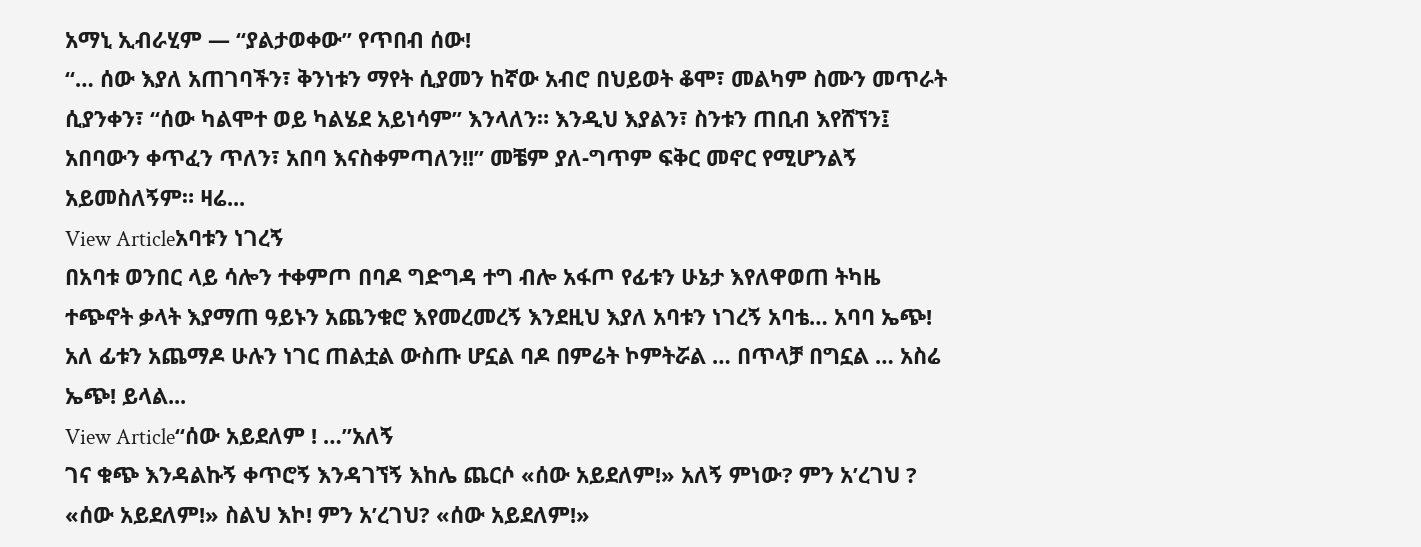አማኒ ኢብራሂም — “ያልታወቀው” የጥበብ ሰው!
“… ሰው እያለ አጠገባችን፣ ቅንነቱን ማየት ሲያመን ከኛው አብሮ በህይወት ቆሞ፣ መልካም ስሙን መጥራት ሲያንቀን፣ “ሰው ካልሞተ ወይ ካልሄደ አይነሳም” እንላለን። እንዲህ እያልን፣ ስንቱን ጠቢብ እየሸኘን፤ አበባውን ቀጥፈን ጥለን፣ አበባ እናስቀምጣለን!!” መቼም ያለ-ግጥም ፍቅር መኖር የሚሆንልኝ አይመስለኝም። ዛሬ...
View Articleአባቱን ነገረኝ
በአባቱ ወንበር ላይ ሳሎን ተቀምጦ በባዶ ግድግዳ ተግ ብሎ አፋጦ የፊቱን ሁኔታ እየለዋወጠ ትካዜ ተጭኖት ቃላት እያማጠ ዓይኑን አጨንቁሮ እየመረመረኝ እንደዚህ እያለ አባቱን ነገረኝ አባቴ… አባባ ኤጭ! አለ ፊቱን አጨማዶ ሁሉን ነገር ጠልቷል ውስጡ ሆኗል ባዶ በምሬት ኮምትሯል … በጥላቻ በግኗል … አስሬ ኤጭ! ይላል...
View Article“ሰው አይደለም ! …”አለኝ
ገና ቁጭ እንዳልኩኝ ቀጥሮኝ እንዳገኘኝ እከሌ ጨርሶ «ሰው አይደለም!» አለኝ ምነው? ምን አ’ረገህ ? «ሰው አይደለም!» ስልህ እኮ! ምን አ’ረገህ? «ሰው አይደለም!»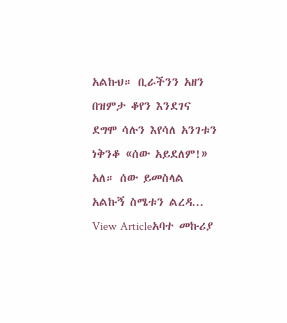አልኩህ። ቢራችንን አዘን በዝምታ ቆየን እንደገና ደግሞ ሳሉን እየሳለ አንገቱን ነቅንቆ «ሰው አይደለም!» አለ። ሰው ይመስላል አልኩኝ ስሜቱን ልረዳ...
View Articleአባተ መኩሪያ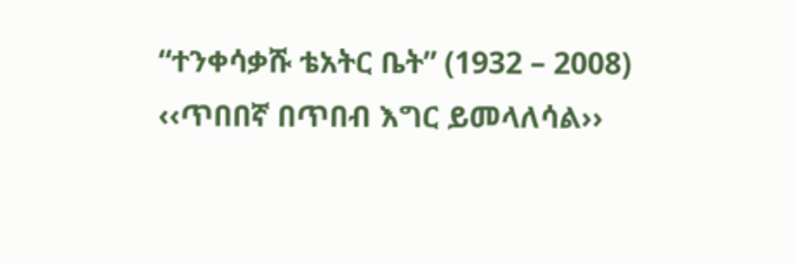“ተንቀሳቃሹ ቴአትር ቤት” (1932 – 2008)
‹‹ጥበበኛ በጥበብ እግር ይመላለሳል››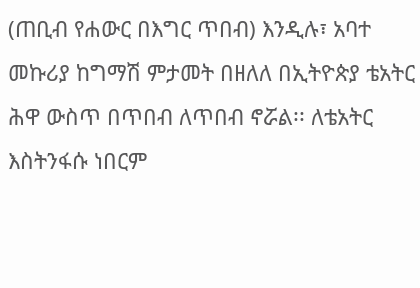(ጠቢብ የሐውር በእግር ጥበብ) እንዲሉ፣ አባተ መኩሪያ ከግማሽ ምታመት በዘለለ በኢትዮጵያ ቴአትር ሕዋ ውስጥ በጥበብ ለጥበብ ኖሯል፡፡ ለቴአትር እስትንፋሱ ነበርም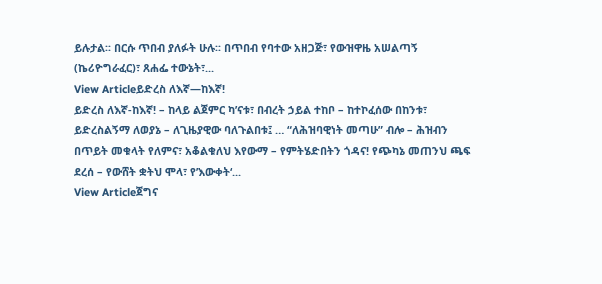ይሉታል፡፡ በርሱ ጥበብ ያለፉት ሁሉ፡፡ በጥበብ የባተው አዘጋጅ፣ የውዝዋዜ አሠልጣኝ (ኬሪዮግራፈር)፣ ጸሐፌ ተውኔት፣...
View Articleይድረስ ለእኛ—ከእኛ!
ይድረስ ለእኛ-ከእኛ! – ከላይ ልጀምር ካ’ናቱ፣ በብረት ኃይል ተከቦ – ከተኮፈሰው በከንቱ፣ ይድረስልኝማ ለወያኔ – ለጊዜያዊው ባለጉልበቱ፤ … “ለሕዝባዊነት መጣሁ” ብሎ – ሕዝብን በጥይት መቁላት የለምና፣ አቆልቁለህ እየውማ – የምትሄድበትን ጎዳና! የጭካኔ መጠንህ ጫፍ ደረሰ – የውሸት ቋትህ ሞላ፣ የ’እውቀት‘...
View Articleጀግና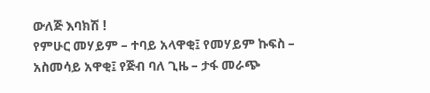ውለጅ እባክሽ !
የምሁር መሃይም – ተባይ አላዋቂ፤ የመሃይም ኩፍስ – አስመሳይ አዋቂ፤ የጅብ ባለ ጊዜ – ታፋ መራጭ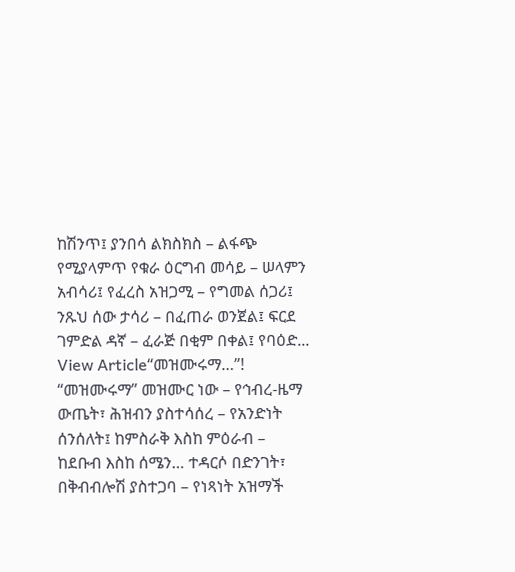ከሽንጥ፤ ያንበሳ ልክስክስ – ልፋጭ የሚያላምጥ የቁራ ዕርግብ መሳይ – ሠላምን አብሳሪ፤ የፈረስ አዝጋሚ – የግመል ሰጋሪ፤ ንጹህ ሰው ታሳሪ – በፈጠራ ወንጀል፤ ፍርደ ገምድል ዳኛ – ፈራጅ በቂም በቀል፤ የባዕድ...
View Article“መዝሙሩማ…”!
“መዝሙሩማ” መዝሙር ነው – የኅብረ-ዜማ ውጤት፣ ሕዝብን ያስተሳሰረ – የአንድነት ሰንሰለት፤ ከምስራቅ እስከ ምዕራብ – ከደቡብ እስከ ሰሜን… ተዳርሶ በድንገት፣ በቅብብሎሽ ያስተጋባ – የነጻነት አዝማች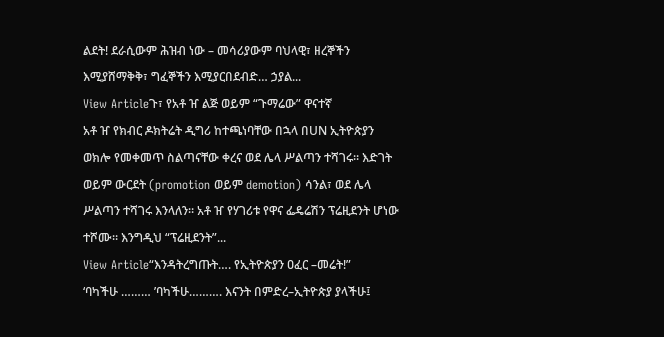ልደት! ደራሲውም ሕዝብ ነው – መሳሪያውም ባህላዊ፣ ዘረኞችን እሚያሸማቅቅ፣ ግፈኞችን እሚያርበደብድ… ኃያል...
View Articleጉ፣ የአቶ ዠ ልጅ ወይም “ጉማሬው” ዋናተኛ
አቶ ዠ የክብር ዶክትሬት ዲግሪ ከተጫነባቸው በኋላ በUN ኢትዮጵያን ወክሎ የመቀመጥ ስልጣናቸው ቀረና ወደ ሌላ ሥልጣን ተሻገሩ። እድገት ወይም ውርደት (promotion ወይም demotion) ሳንል፣ ወደ ሌላ ሥልጣን ተሻገሩ እንላለን። አቶ ዠ የሃገሪቱ የዋና ፌዴሬሽን ፕሬዚደንት ሆነው ተሾሙ። እንግዲህ “ፕሬዚደንት”...
View Article“እንዳትረግጡት…. የኢትዮጵያን ዐፈር –መሬት!”
‘ባካችሁ ……… ’ባካችሁ………. እናንት በምድረ–ኢትዮጵያ ያላችሁ፤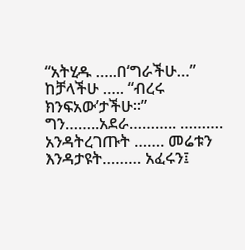“አትሂዱ …..በ‘ግራችሁ…” ከቻላችሁ ….. “ብረሩ ክንፍአው’ታችሁ።” ግን……..አደራ……….. ………. አንዳትረገጡት ……. መሬቱን እንዳታዩት……… አፈሩን፤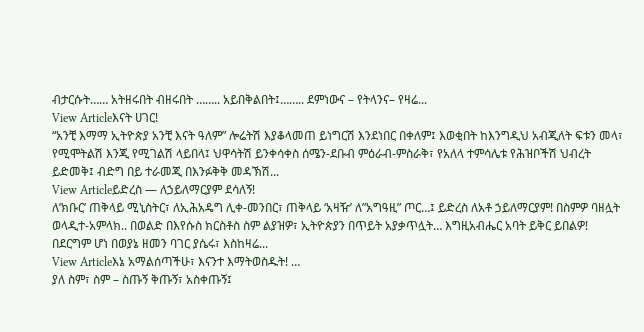ብታርሱት…… አትዘሩበት ብዘሩበት …….. አይበቅልበት፤…….. ደምነውና – የትላንና– የዛሬ...
View Articleእናት ሀገር!
“አንቺ እማማ ኢትዮጵያ አንቺ እናት ዓለም” ሎሬትሽ እያቆላመጠ ይነግርሽ እንደነበር በቀለም፤ እወቂበት ከእንግዲህ አብጂለት ፍቱን መላ፣ የሚሞትልሽ እንጂ የሚገልሽ ላይበላ፤ ህዋሳትሽ ይንቀሳቀስ ሰሜን-ደቡብ ምዕራብ-ምስራቅ፣ የአለላ ተምሳሌቱ የሕዝቦችሽ ህብረት ይድመቅ፤ ብድግ በይ ተራመጂ በእንፉቅቅ መዳኽሽ...
View Articleይድረስ — ለኃይለማርያም ደሳለኝ!
ለ’ክቡር’ ጠቅላይ ሚኒስትር፣ ለኢሕአዴግ ሊቀ-መንበር፣ ጠቅላይ ‘አዛዥ’ ለ”አግዓዚ” ጦር…፤ ይድረስ ለአቶ ኃይለማርያም! በስምዎ ባዘሏት ወላዲተ-አምላክ.. በወልድ በእየሱስ ክርስቶስ ስም ልያዝዎ፣ ኢትዮጵያን በጥይት አያቃጥሏት… እግዚአብሔር አባት ይቅር ይበልዎ! በደርግም ሆነ በወያኔ ዘመን ባገር ያሴሩ፣ እስከዛሬ...
View Articleእኔ አማልሰጣችሁ፣ እናንተ እማትወስዱት! …
ያለ ስም፣ ስም – ስጡኝ ቅጡኝ፣ አስቀጡኝ፤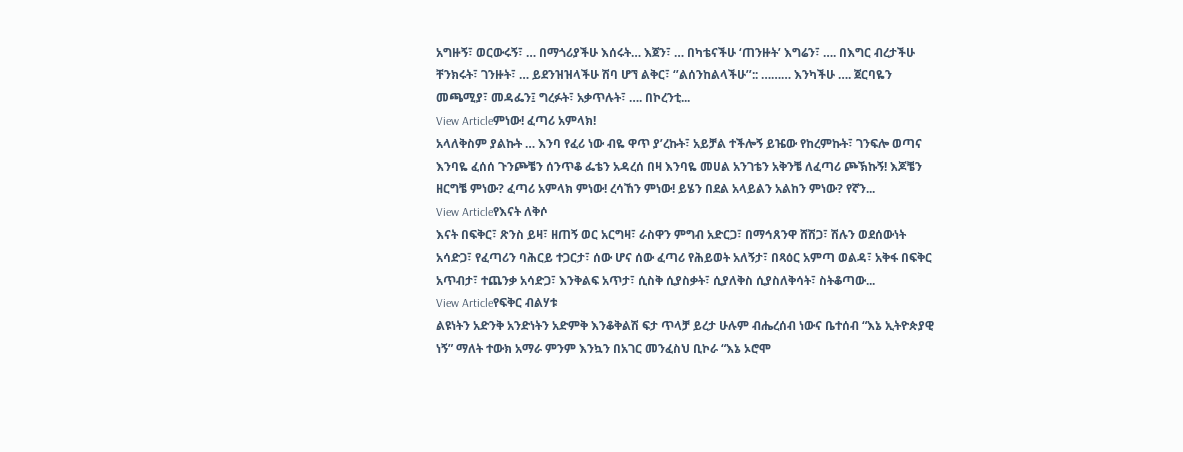አግዙኝ፣ ወርውሩኝ፣ … በማጎሪያችሁ እሰሩት… እጀን፣ … በካቴናችሁ ‘ጠንዙት’ እግሬን፣ …. በእግር ብረታችሁ ቸንክሩት፣ ገንዙት፣ … ይደንዝዝላችሁ ሽባ ሆኘ ልቅር፣ ‘’ልሰንከልላችሁ’’:: ……… እንካችሁ …. ጀርባዬን መጫሚያ፣ መዳፌን፤ ግረፉት፣ አቃጥሉት፣ …. በኮረንቲ...
View Articleምነው! ፈጣሪ አምላክ!
አላለቅስም ያልኩት … እንባ የፈሪ ነው ብዬ ዋጥ ያ’ረኩት፣ አይቻል ተችሎኝ ይዤው የከረምኩት፣ ገንፍሎ ወጣና እንባዬ ፈሰሰ ጉንጮቼን ሰንጥቆ ፌቴን አዳረሰ በዛ እንባዬ መሀል አንገቴን አቅንቼ ለፈጣሪ ጮኽኩኝ! እጆቼን ዘርግቼ ምነው? ፈጣሪ አምላክ ምነው! ረሳኸን ምነው! ይሄን በደል አላይልን አልከን ምነው? የኛን...
View Articleየእናት ለቅሶ
እናት በፍቅር፣ ጽንስ ይዛ፣ ዘጠኝ ወር አርግዛ፣ ራስዋን ምግብ አድርጋ፣ በማኅጸንዋ ሸሽጋ፣ ሽሉን ወደሰውነት አሳድጋ፣ የፈጣሪን ባሕርይ ተጋርታ፣ ሰው ሆና ሰው ፈጣሪ የሕይወት አለኝታ፣ በጻዕር አምጣ ወልዳ፣ አቅፋ በፍቅር አጥብታ፣ ተጨንቃ አሳድጋ፣ እንቅልፍ አጥታ፣ ሲስቅ ሲያስቃት፣ ሲያለቅስ ሲያስለቅሳት፣ ስትቆጣው...
View Articleየፍቅር ብልሃቱ
ልዩነትን አድንቅ አንድነትን አድምቅ እንቆቅልሽ ፍታ ጥላቻ ይረታ ሁሉም ብሔረሰብ ነውና ቤተሰብ “እኔ ኢትዮጵያዊ ነኝ” ማለት ተውክ አማራ ምንም እንኳን በአገር መንፈስህ ቢኮራ “እኔ ኦሮሞ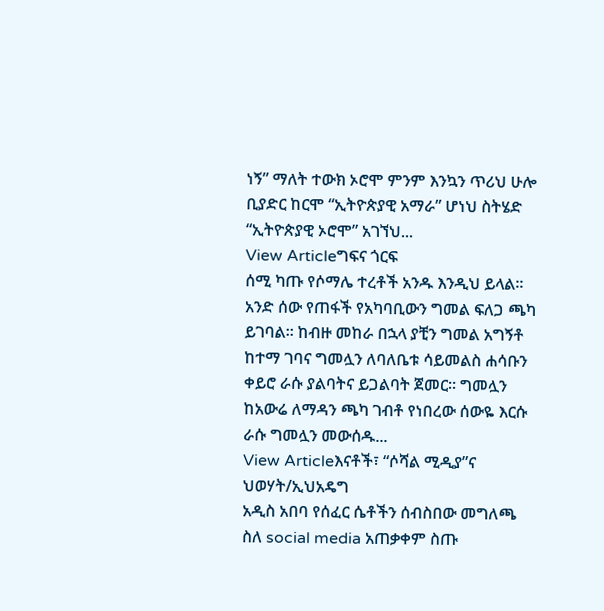ነኝ” ማለት ተውክ ኦሮሞ ምንም እንኳን ጥሪህ ሁሎ ቢያድር ከርሞ “ኢትዮጵያዊ አማራ” ሆነህ ስትሄድ “ኢትዮጵያዊ ኦሮሞ” አገኘህ...
View Articleግፍና ጎርፍ
ሰሚ ካጡ የሶማሌ ተረቶች አንዱ እንዲህ ይላል፡፡ አንድ ሰው የጠፋች የአካባቢውን ግመል ፍለጋ ጫካ ይገባል፡፡ ከብዙ መከራ በኋላ ያቺን ግመል አግኝቶ ከተማ ገባና ግመሏን ለባለቤቱ ሳይመልስ ሐሳቡን ቀይሮ ራሱ ያልባትና ይጋልባት ጀመር፡፡ ግመሏን ከአውሬ ለማዳን ጫካ ገብቶ የነበረው ሰውዬ እርሱ ራሱ ግመሏን መውሰዱ...
View Articleእናቶች፣ “ሶሻል ሚዲያ”ና ህወሃት/ኢህአዴግ
አዲስ አበባ የሰፈር ሴቶችን ሰብስበው መግለጫ ስለ social media አጠቃቀም ስጡ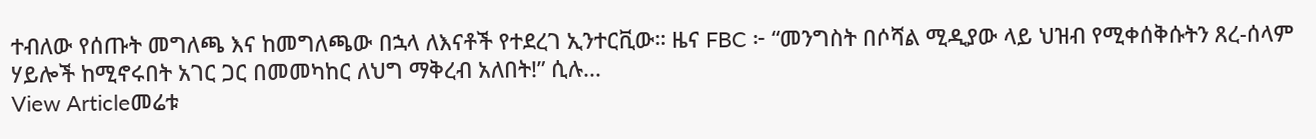ተብለው የሰጡት መግለጫ እና ከመግለጫው በኋላ ለእናቶች የተደረገ ኢንተርቪው። ዜና FBC ፦ “መንግስት በሶሻል ሚዲያው ላይ ህዝብ የሚቀሰቅሱትን ጸረ-ሰላም ሃይሎች ከሚኖሩበት አገር ጋር በመመካከር ለህግ ማቅረብ አለበት!” ሲሉ...
View Articleመሬቱ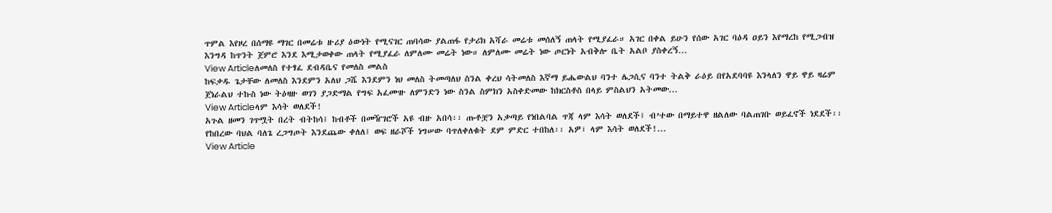ጥምል እየዞረ በሰማዩ ማገር በመሬቱ ዙሪያ ዕውነት የሚናገር ጠባሳው ያልጠፋ የታሪክ አሻራ መሬቱ መሰለኝ ጠላት የሚያፈራ። አገር በቀል ይሁን የሰው አገር ባዕዳ ዐይን እየማረከ የሚጋብዝ እንግዳ ከጥንት ጀምሮ እንደ እሚታወቀው ጠላት የሚያፈራ ለምለሙ መሬት ነው። ለምለሙ መሬት ነው ጦርነት አብቅሎ ቤት አልቦ ያስቀረኝ...
View Articleለመለስ የተፃፈ ደብዳቤና የመለስ መልስ
ከፍቃዱ ጌታቸው ለመለስ እንደምን አለህ ጋሼ እንደምን ነህ መለስ ትመጣለህ ስንል ቀረህ ሳትመለስ እኛማ ይሔውልህ ባንተ ሌጋሲና ባንተ ትልቅ ራዕይ በየአደባባዩ እንላለን ዋይ ዋይ ዛሬም ጀነራልህ ተኩስ ነው ትዕዛዙ ወገን ያጋድማል የግፍ አፈሙዙ ለምንድን ነው ስንል ስምክን አስቀድመው ከክርስቶስ በላይ ምስልህን አትመው...
View Articleላም እሳት ወለደች!
አጉል ዘመን ገጥሟት በረት ብትከሳ፤ ከብቶች በመዥገሮች አዩ ብዙ አበሳ፡፡ ጡቶቿን አቃጣይ የነበልባል ጥጃ ላም እሳት ወለደች፤ ብ’ተው በማይተዋ ዘልለው ባልጠገቡ ወይፈኖች ነደደች፡፡ የከበረው ባህል ባለጌ ረጋግጦት እንደጨው ቀለለ፤ ወፍ ዘራሾች ነግሠው ባጥለቀለቁት ደም ምድር ተበከለ፡፡ አዎ፣ ላም እሳት ወለደች!...
View Article